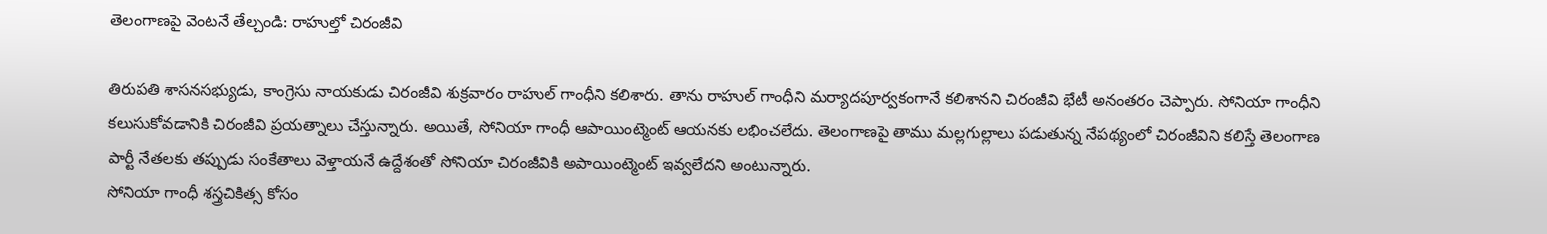తెలంగాణపై వెంటనే తేల్చండి: రాహుల్తో చిరంజీవి

తిరుపతి శాసనసభ్యుడు, కాంగ్రెసు నాయకుడు చిరంజీవి శుక్రవారం రాహుల్ గాంధీని కలిశారు. తాను రాహుల్ గాంధీని మర్యాదపూర్వకంగానే కలిశానని చిరంజీవి భేటీ అనంతరం చెప్పారు. సోనియా గాంధీని కలుసుకోవడానికి చిరంజీవి ప్రయత్నాలు చేస్తున్నారు. అయితే, సోనియా గాంధీ ఆపాయింట్మెంట్ ఆయనకు లభించలేదు. తెలంగాణపై తాము మల్లగుల్లాలు పడుతున్న నేపథ్యంలో చిరంజీవిని కలిస్తే తెలంగాణ పార్టీ నేతలకు తప్పుడు సంకేతాలు వెళ్తాయనే ఉద్దేశంతో సోనియా చిరంజీవికి అపాయింట్మెంట్ ఇవ్వలేదని అంటున్నారు.
సోనియా గాంధీ శస్త్రచికిత్స కోసం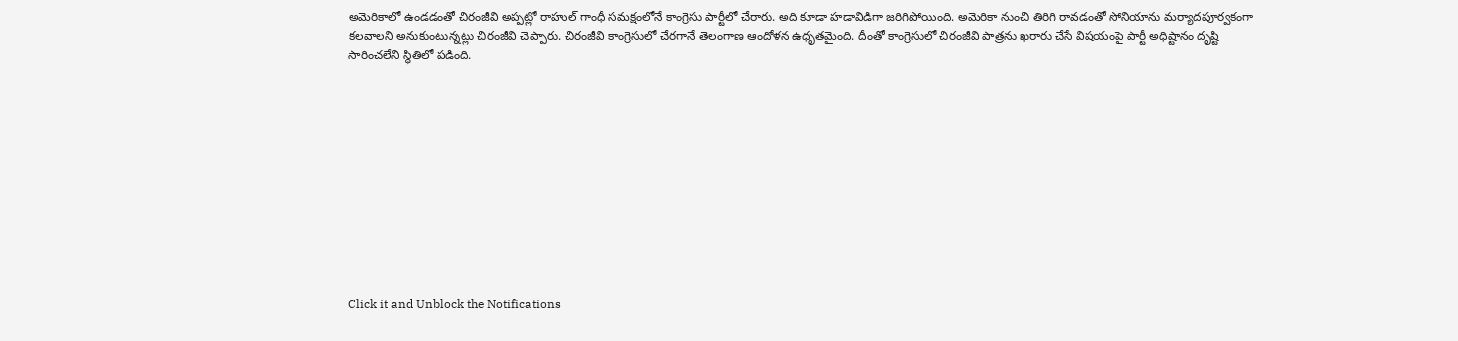అమెరికాలో ఉండడంతో చిరంజీవి అప్పట్లో రాహుల్ గాంధీ సమక్షంలోనే కాంగ్రెసు పార్టీలో చేరారు. అది కూడా హడావిడిగా జరిగిపోయింది. అమెరికా నుంచి తిరిగి రావడంతో సోనియాను మర్యాదపూర్వకంగా కలవాలని అనుకుంటున్నట్లు చిరంజీవి చెప్పారు. చిరంజీవి కాంగ్రెసులో చేరగానే తెలంగాణ ఆందోళన ఉధృతమైంది. దీంతో కాంగ్రెసులో చిరంజీవి పాత్రను ఖరారు చేసే విషయంపై పార్టీ అధిష్టానం దృష్టి సారించలేని స్థితిలో పడింది.












Click it and Unblock the Notifications